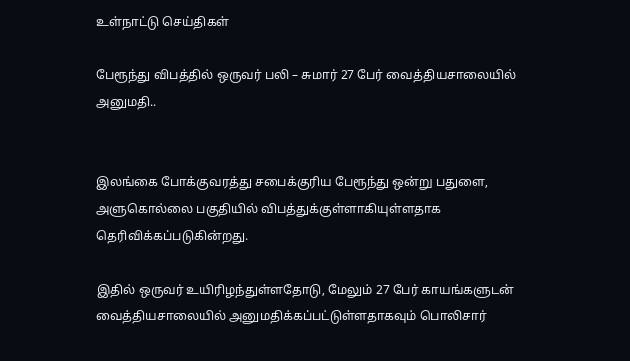உள்நாட்டு செய்திகள்

பேரூந்து விபத்தில் ஒருவர் பலி – சுமார் 27 பேர் வைத்தியசாலையில் அனுமதி..


இலங்கை போக்குவரத்து சபைக்குரிய பேரூந்து ஒன்று பதுளை, அளுகொல்லை பகுதியில் விபத்துக்குள்ளாகியுள்ளதாக தெரிவிக்கப்படுகின்றது.

இதில் ஒருவர் உயிரிழந்துள்ளதோடு, மேலும் 27 பேர் காயங்களுடன் வைத்தியசாலையில் அனுமதிக்கப்பட்டுள்ளதாகவும் பொலிசார்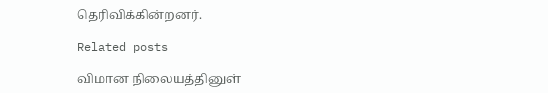தெரிவிக்கின்றனர்.

Related posts

விமான நிலையத்தினுள்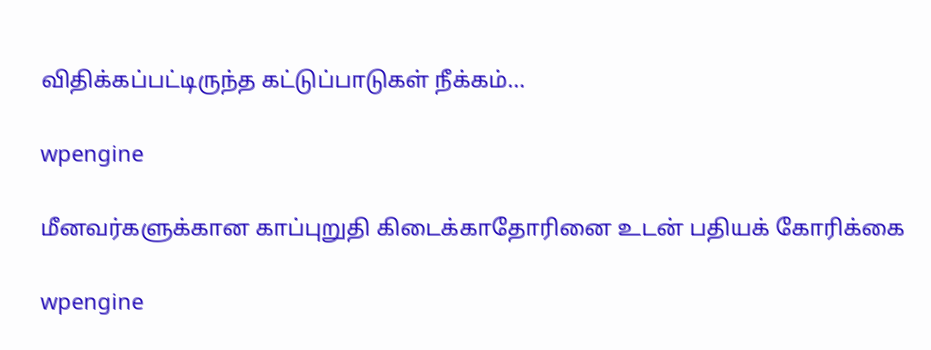விதிக்கப்பட்டிருந்த கட்டுப்பாடுகள் நீக்கம்…

wpengine

மீனவர்களுக்கான காப்புறுதி கிடைக்காதோரினை உடன் பதியக் கோரிக்கை

wpengine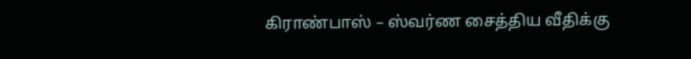கிராண்பாஸ் – ஸ்வர்ண சைத்திய வீதிக்கு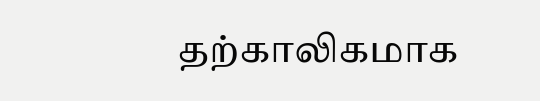தற்காலிகமாக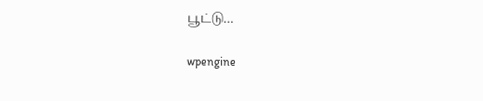பூட்டு…

wpengine